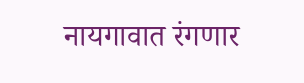नायगावात रंगणार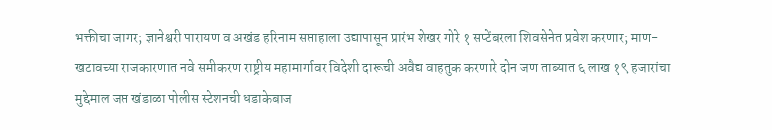भक्तीचा जागर; ज्ञानेश्वरी पारायण व अखंड हरिनाम सप्ताहाला उद्यापासून प्रारंभ शेखर गोरे १ सप्टेंबरला शिवसेनेत प्रवेश करणार; माण-खटावच्या राजकारणात नवे समीकरण राष्ट्रीय महामार्गावर विदेशी दारूची अवैद्य वाहतुक करणारे दोन जण ताब्यात ६ लाख १९ हजारांचा मुद्देमाल जप्त खंडाळा पोलीस स्टेशनची धडाकेबाज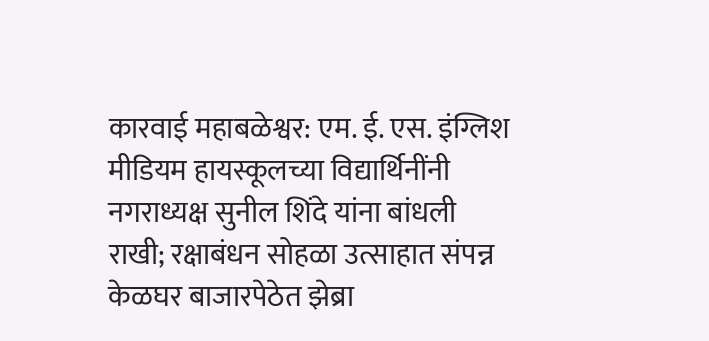कारवाई महाबळेश्वर: एम. ई. एस. इंग्लिश मीडियम हायस्कूलच्या विद्यार्थिनींनी नगराध्यक्ष सुनील शिंदे यांना बांधली राखी; रक्षाबंधन सोहळा उत्साहात संपन्न केळघर बाजारपेठेत झेब्रा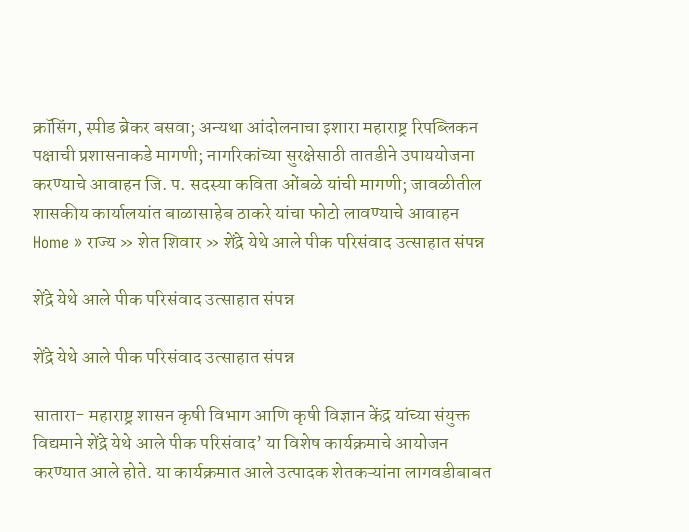क्रॉसिंग, स्पीड ब्रेकर बसवा; अन्यथा आंदोलनाचा इशारा महाराष्ट्र रिपब्लिकन पक्षाची प्रशासनाकडे मागणी; नागरिकांच्या सुरक्षेसाठी तातडीने उपाययोजना करण्याचे आवाहन जि. प. सदस्या कविता ओंबळे यांची मागणी; जावळीतील शासकीय कार्यालयांत बाळासाहेब ठाकरे यांचा फोटो लावण्याचे आवाहन
Home » राज्य » शेत शिवार » शेंद्रे येथे आले पीक परिसंवाद उत्साहात संपन्न

शेंद्रे येथे आले पीक परिसंवाद उत्साहात संपन्न

शेंद्रे येथे आले पीक परिसंवाद उत्साहात संपन्न

सातारा- महाराष्ट्र शासन कृषी विभाग आणि कृषी विज्ञान केंद्र यांच्या संयुक्त विद्यमाने शेंद्रे येथे आले पीक परिसंवाद’ या विशेष कार्यक्रमाचे आयोजन करण्यात आले होते. या कार्यक्रमात आले उत्पादक शेतकऱ्यांना लागवडीबाबत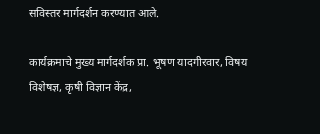सविस्तर मार्गदर्शन करण्यात आले.

कार्यक्रमाचे मुख्य मार्गदर्शक प्रा. भूषण यादगीरवार, विषय विशेषज्ञ, कृषी विज्ञान केंद्र,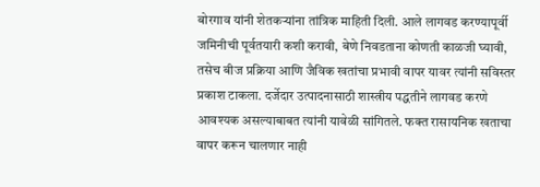बोरगाव यांनी शेतकऱ्यांना तांत्रिक माहिती दिली. आले लागवड करण्यापूर्वी जमिनीची पूर्वतयारी कशी करावी, बेणे निवडताना कोणती काळजी घ्यावी, तसेच बीज प्रक्रिया आणि जैविक खतांचा प्रभावी वापर यावर त्यांनी सविस्तर प्रकाश टाकला. दर्जेदार उत्पादनासाठी शास्त्रीय पद्धतीने लागवड करणे आवश्यक असल्याबाबत त्यांनी यावेळी सांगितले. फक्त रासायनिक खताचा वापर करून चालणार नाही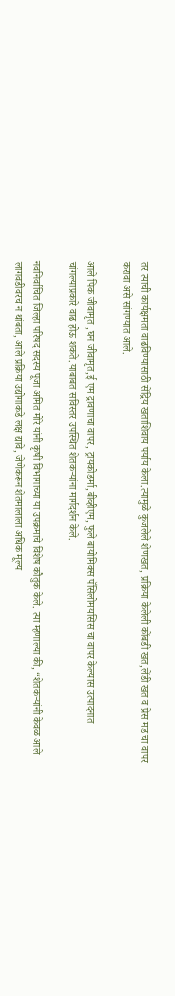तर त्याची कार्यक्षमता वाढविण्यासाठी सेंद्रिय खताशिवाय पर्याय केला.त्यामुळे कुजलेले शेणखत, प्रक्रिया केलेली कोंबडी खत,लेंडी खत व प्रेस मड चा वापर करावा असे सांगण्यात आले.

आले पिक जीवामृत ,घन जीवामृत,ई एम द्रावणाचा वापर, ट्रायकोडर्मा,बीव्हीएम, फुले बायोमिक्स पॅसिलोमयसिस चा वापर केल्यास उत्पादनात चांगल्याप्रकारे वाढ होऊ शकते.याबाबत सविस्तर उपस्थित शेतकऱ्यांना मार्गदर्शन केले.

नवनिर्वाचित जिल्हा परिषद सदस्य पूजा अमित मोरे यांनी कृषी विभागाच्या या उपक्रमाचे विशेष कौतुक केले. त्या म्हणाल्या की, “शेतकऱ्यांनी केवळ आले लागवडीवरच न थांबता, आले प्रक्रिया उद्योगाकडे लक्ष द्यावे, जेणेकरून शेतमालाला अधिक मूल्य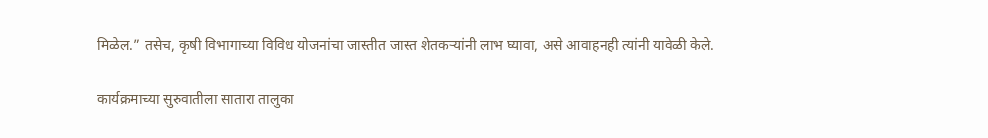मिळेल.” तसेच, कृषी विभागाच्या विविध योजनांचा जास्तीत जास्त शेतकऱ्यांनी लाभ घ्यावा, असे आवाहनही त्यांनी यावेळी केले.

कार्यक्रमाच्या सुरुवातीला सातारा तालुका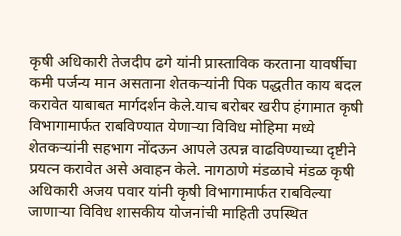कृषी अधिकारी तेजदीप ढगे यांनी प्रास्ताविक करताना यावर्षीचा कमी पर्जन्य मान असताना शेतकऱ्यांनी पिक पद्धतीत काय बदल करावेत याबाबत मार्गदर्शन केले.याच बरोबर खरीप हंगामात कृषी विभागामार्फत राबविण्यात येणाऱ्या विविध मोहिमा मध्ये शेतकऱ्यांनी सहभाग नोंदऊन आपले उत्पन्न वाढविण्याच्या दृष्टीने प्रयत्न करावेत असे अवाहन केले. नागठाणे मंडळाचे मंडळ कृषी अधिकारी अजय पवार यांनी कृषी विभागामार्फत राबविल्या जाणाऱ्या विविध शासकीय योजनांची माहिती उपस्थित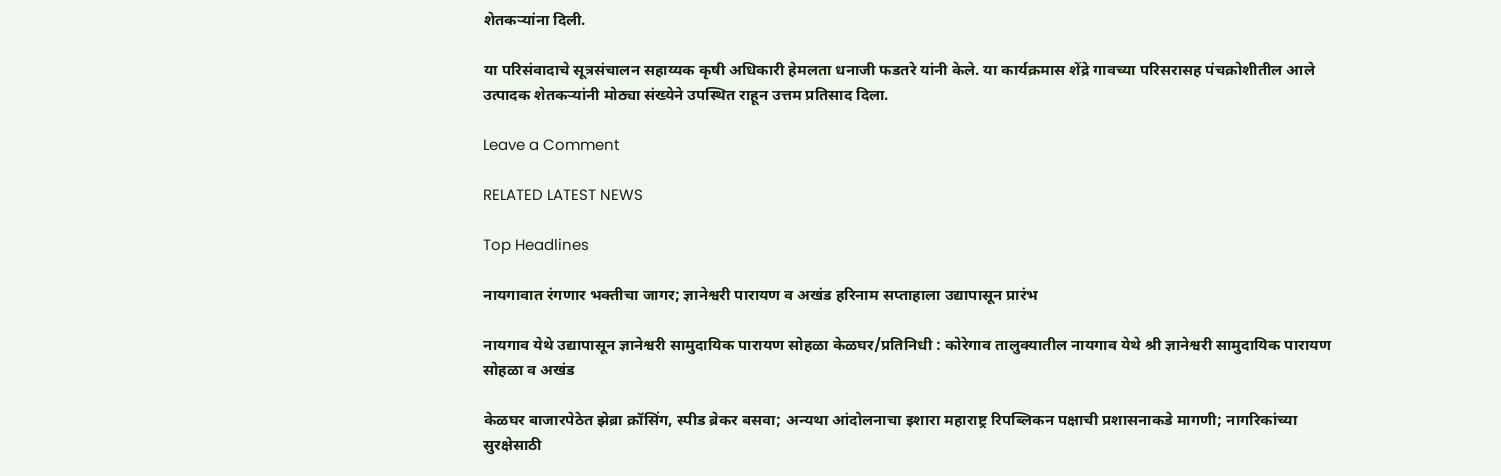शेतकऱ्यांना दिली.

या परिसंवादाचे सूत्रसंचालन सहाय्यक कृषी अधिकारी हेमलता धनाजी फडतरे यांनी केले. या कार्यक्रमास शेंद्रे गावच्या परिसरासह पंचक्रोशीतील आले उत्पादक शेतकऱ्यांनी मोठ्या संख्येने उपस्थित राहून उत्तम प्रतिसाद दिला.

Leave a Comment

RELATED LATEST NEWS

Top Headlines

नायगावात रंगणार भक्तीचा जागर; ज्ञानेश्वरी पारायण व अखंड हरिनाम सप्ताहाला उद्यापासून प्रारंभ

नायगाव येथे उद्यापासून ज्ञानेश्वरी सामुदायिक पारायण सोहळा केळघर/प्रतिनिधी : कोरेगाव तालुक्यातील नायगाव येथे श्री ज्ञानेश्वरी सामुदायिक पारायण सोहळा व अखंड

केळघर बाजारपेठेत झेब्रा क्रॉसिंग, स्पीड ब्रेकर बसवा; अन्यथा आंदोलनाचा इशारा महाराष्ट्र रिपब्लिकन पक्षाची प्रशासनाकडे मागणी; नागरिकांच्या सुरक्षेसाठी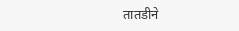तातडीने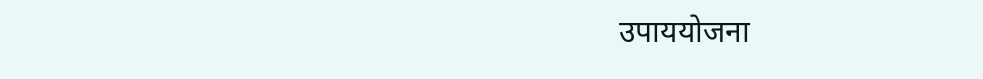उपाययोजना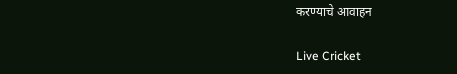करण्याचे आवाहन

Live Cricket